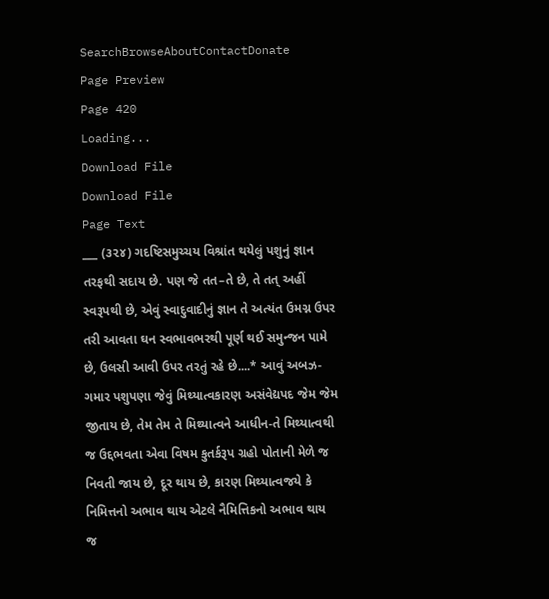SearchBrowseAboutContactDonate
Page Preview
Page 420
Loading...
Download File
Download File
Page Text
___ (૩૨૪) ગદષ્ટિસમુચ્ચય વિશ્રાંત થયેલું પશુનું જ્ઞાન તરફથી સદાય છે. પણ જે તત–તે છે, તે તત્ અહીં સ્વરૂપથી છે, એવું સ્વાદુવાદીનું જ્ઞાન તે અત્યંત ઉમગ્ન ઉપર તરી આવતા ઘન સ્વભાવભરથી પૂર્ણ થઈ સમુન્જન પામે છે, ઉલસી આવી ઉપર તરતું રહે છે....* આવું અબઝ-ગમાર પશુપણા જેવું મિથ્યાત્વકારણ અસંવેદ્યપદ જેમ જેમ જીતાય છે, તેમ તેમ તે મિથ્યાત્વને આધીન-તે મિથ્યાત્વથી જ ઉદ્દભવતા એવા વિષમ કુતર્કરૂપ ગ્રહો પોતાની મેળે જ નિવતી જાય છે, દૂર થાય છે, કારણ મિથ્યાત્વજયે કે નિમિત્તનો અભાવ થાય એટલે નૈમિત્તિકનો અભાવ થાય જ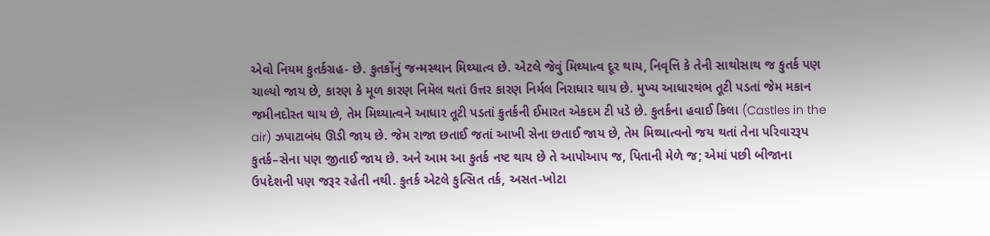એવો નિયમ કુતર્કગ્રહ- છે. કુતર્કોનું જન્મસ્થાન મિથ્યાત્વ છે. એટલે જેવું મિથ્યાત્વ દૂર થાય, નિવૃત્તિ કે તેની સાથોસાથ જ કુતર્ક પણ ચાલ્યો જાય છે, કારણ કે મૂળ કારણ નિમૅલ થતાં ઉત્તર કારણ નિર્મલ નિરાધાર થાય છે. મુખ્ય આધારથંભ તૂટી પડતાં જેમ મકાન જમીનદોસ્ત થાય છે, તેમ મિથ્યાત્વને આધાર તૂટી પડતાં કુતર્કની ઈમારત એકદમ ટી પડે છે. કુતર્કના હવાઈ કિલા (Castles in the air) ઝપાટાબંધ ઊડી જાય છે. જેમ રાજા છતાઈ જતાં આખી સેના છતાઈ જાય છે, તેમ મિથ્યાત્વનો જય થતાં તેના પરિવારરૂપ કુતર્ક–સેના પણ જીતાઈ જાય છે. અને આમ આ કુતર્ક નષ્ટ થાય છે તે આપોઆપ જ, પિતાની મેળે જ; એમાં પછી બીજાના ઉપદેશની પણ જરૂર રહેતી નથી. કુતર્ક એટલે કુત્સિત તર્ક, અસત-ખોટા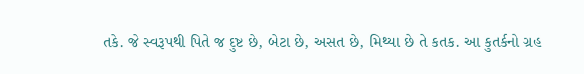તકે. જે સ્વરૂપથી પિતે જ દુષ્ટ છે, બેટા છે, અસત છે, મિથ્યા છે તે કતક. આ કુતર્કનો ગ્રહ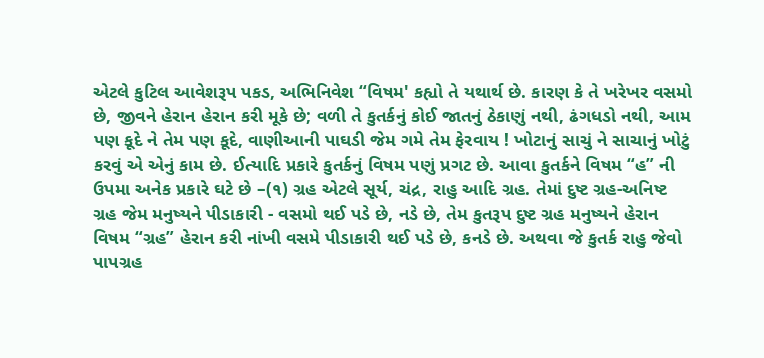એટલે કુટિલ આવેશરૂપ પકડ, અભિનિવેશ “વિષમ' કહ્યો તે યથાર્થ છે. કારણ કે તે ખરેખર વસમો છે, જીવને હેરાન હેરાન કરી મૂકે છે; વળી તે કુતર્કનું કોઈ જાતનું ઠેકાણું નથી, ઢંગધડો નથી, આમ પણ કૂદે ને તેમ પણ કૂદે, વાણીઆની પાઘડી જેમ ગમે તેમ ફેરવાય ! ખોટાનું સાચું ને સાચાનું ખોટું કરવું એ એનું કામ છે. ઈત્યાદિ પ્રકારે કુતર્કનું વિષમ પણું પ્રગટ છે. આવા કુતર્કને વિષમ “હ” ની ઉપમા અનેક પ્રકારે ઘટે છે –(૧) ગ્રહ એટલે સૂર્ય, ચંદ્ર, રાહુ આદિ ગ્રહ. તેમાં દુષ્ટ ગ્રહ-અનિષ્ટ ગ્રહ જેમ મનુષ્યને પીડાકારી - વસમો થઈ પડે છે, નડે છે, તેમ કુતરૂપ દુષ્ટ ગ્રહ મનુષ્યને હેરાન વિષમ “ગ્રહ” હેરાન કરી નાંખી વસમે પીડાકારી થઈ પડે છે, કનડે છે. અથવા જે કુતર્ક રાહુ જેવો પાપગ્રહ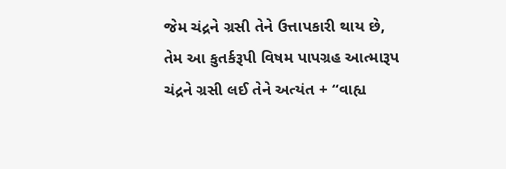જેમ ચંદ્રને ગ્રસી તેને ઉત્તાપકારી થાય છે, તેમ આ કુતર્કરૂપી વિષમ પાપગ્રહ આત્મારૂપ ચંદ્રને ગ્રસી લઈ તેને અત્યંત + “વાહ્ય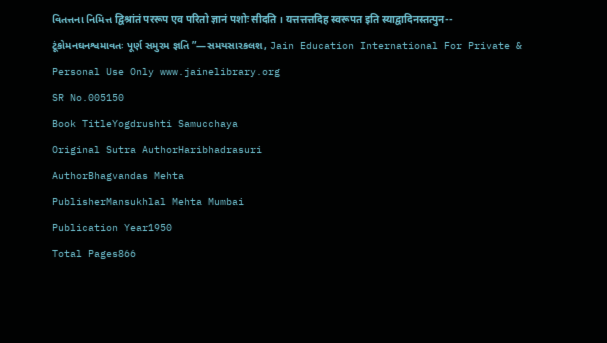વિતત્તના નિમિત્ત द्विश्रांतं पररूप एव परितो ज्ञानं पशोः सीदति । यत्तत्तत्तदिह स्वरूपत इति स्याद्वादिनस्तत्पुन-- ટૂંકોમનઘનશ્વમાવતઃ પૂર્ણ સમુરમ જ્ઞતિ ”—સમયસારકલશ, Jain Education International For Private & Personal Use Only www.jainelibrary.org
SR No.005150
Book TitleYogdrushti Samucchaya
Original Sutra AuthorHaribhadrasuri
AuthorBhagvandas Mehta
PublisherMansukhlal Mehta Mumbai
Publication Year1950
Total Pages866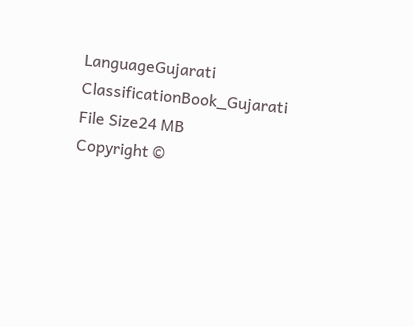LanguageGujarati
ClassificationBook_Gujarati
File Size24 MB
Copyright ©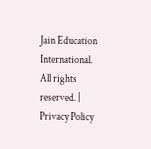Jain Education International. All rights reserved. | Privacy Policy